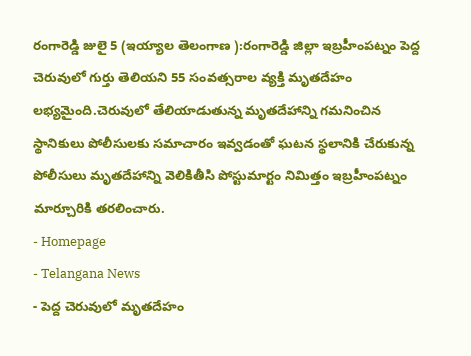రంగారెడ్డి జులై 5 (ఇయ్యాల తెలంగాణ ):రంగారెడ్డి జిల్లా ఇబ్రహీంపట్నం పెద్ద చెరువులో గుర్తు తెలియని 55 సంవత్సరాల వ్యక్తి మృతదేహం లభ్యమైంది.చెరువులో తేలియాడుతున్న మృతదేహాన్ని గమనించిన స్థానికులు పోలీసులకు సమాచారం ఇవ్వడంతో ఘటన స్థలానికి చేరుకున్న పోలీసులు మృతదేహాన్ని వెలికితీసి పోస్టుమార్టం నిమిత్తం ఇబ్రహీంపట్నం మార్చూరికి తరలించారు.
- Homepage
- Telangana News
- పెద్ద చెరువులో మృతదేహం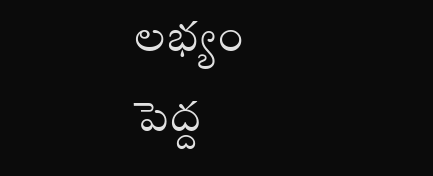లభ్యం
పెద్ద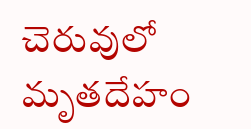చెరువులో మృతదేహం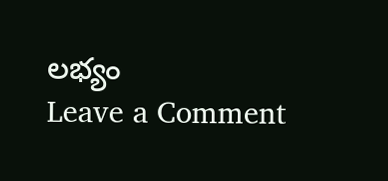లభ్యం
Leave a Comment